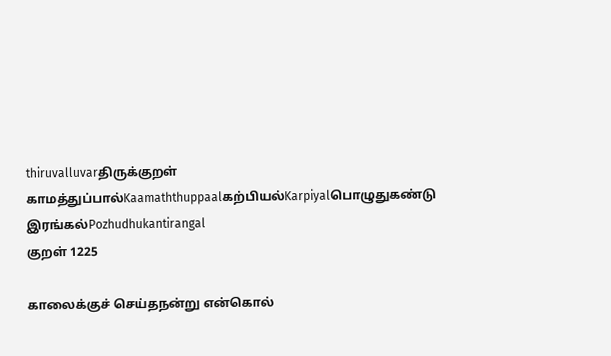thiruvalluvarதிருக்குறள்
காமத்துப்பால்Kaamaththuppaalகற்பியல்Karpiyalபொழுதுகண்டு இரங்கல்Pozhudhukantirangal
குறள் 1225

காலைக்குச் செய்தநன்று என்கொல்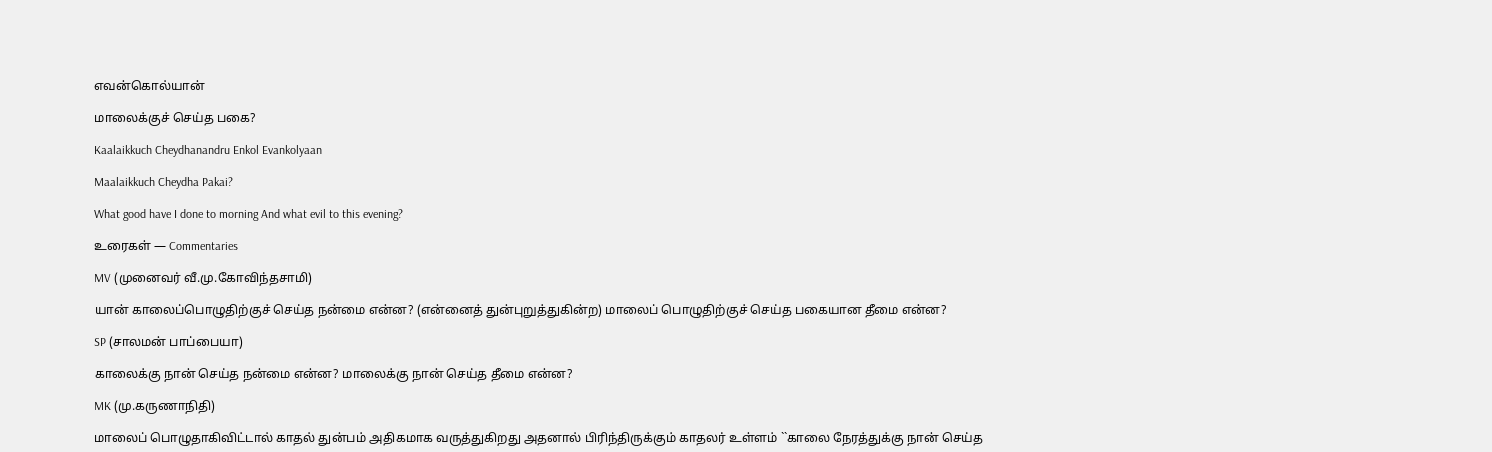எவன்கொல்யான்

மாலைக்குச் செய்த பகை?

Kaalaikkuch Cheydhanandru Enkol Evankolyaan

Maalaikkuch Cheydha Pakai?

What good have I done to morning And what evil to this evening?

உரைகள் — Commentaries

MV (முனைவர் வீ.மு.கோவிந்தசாமி)

யான் காலைப்பொழுதிற்குச் செய்த நன்மை என்ன? (என்னைத் துன்புறுத்துகின்ற) மாலைப் பொழுதிற்குச் செய்த பகையான தீமை என்ன?

SP (சாலமன் பாப்பையா)

காலைக்கு நான் செய்த நன்மை என்ன? மாலைக்கு நான் செய்த தீமை என்ன?

MK (மு.கருணாநிதி)

மாலைப் பொழுதாகிவிட்டால் காதல் துன்பம் அதிகமாக வருத்துகிறது அதனால் பிரிந்திருக்கும் காதலர் உள்ளம் ``காலை நேரத்துக்கு நான் செய்த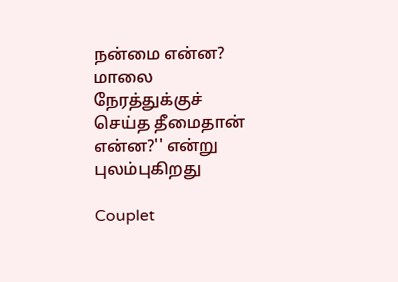நன்மை என்ன? மாலை நேரத்துக்குச் செய்த தீமைதான் என்ன?'' என்று புலம்புகிறது

Couplet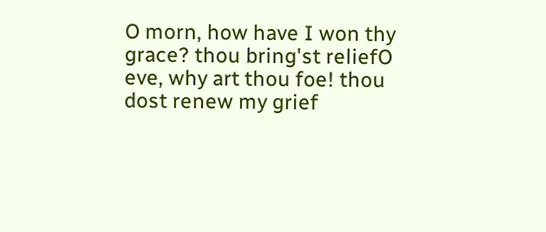O morn, how have I won thy grace? thou bring'st reliefO eve, why art thou foe! thou dost renew my grief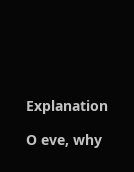Explanation

O eve, why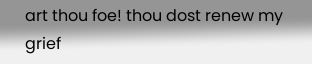art thou foe! thou dost renew my grief